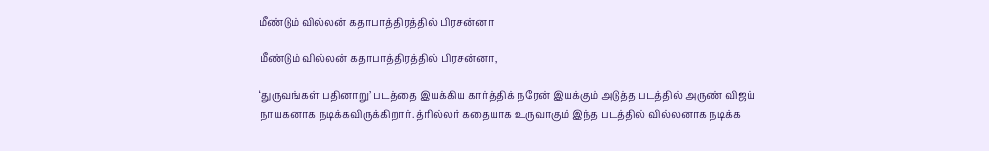மீண்டும் வில்லன் கதாபாத்திரத்தில் பிரசன்னா

மீண்டும் வில்லன் கதாபாத்திரத்தில் பிரசன்னா,

‘துருவங்கள் பதினாறு’ படத்தை இயக்கிய கார்த்திக் நரேன் இயக்கும் அடுத்த படத்தில் அருண் விஜய் நாயகனாக நடிக்கவிருக்கிறார். த்ரில்லர் கதையாக உருவாகும் இந்த படத்தில் வில்லனாக நடிக்க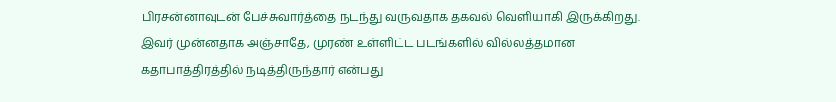பிரசன்னாவுடன் பேச்சுவார்த்தை நடந்து வருவதாக தகவல் வெளியாகி இருக்கிறது. இவர் முன்னதாக அஞ்சாதே, முரண் உள்ளிட்ட படங்களில் வில்லத்தமான கதாபாத்திரத்தில் நடித்திருந்தார் என்பது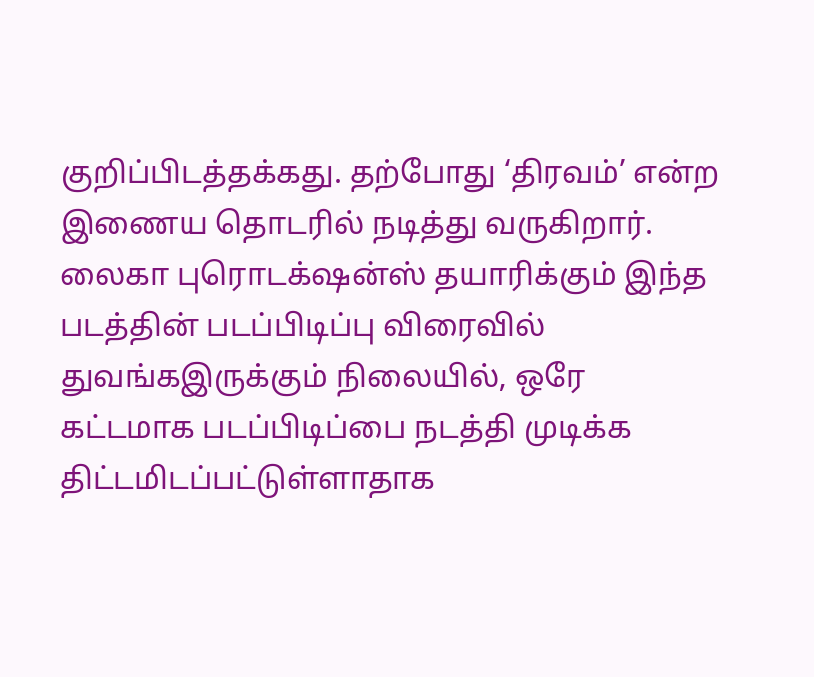குறிப்பிடத்தக்கது. தற்போது ‘திரவம்’ என்ற இணைய தொடரில் நடித்து வருகிறார். லைகா புரொடக்‌ஷன்ஸ் தயாரிக்கும் இந்த படத்தின் படப்பிடிப்பு விரைவில் துவங்கஇருக்கும் நிலையில், ஒரே கட்டமாக படப்பிடிப்பை நடத்தி முடிக்க திட்டமிடப்பட்டுள்ளாதாக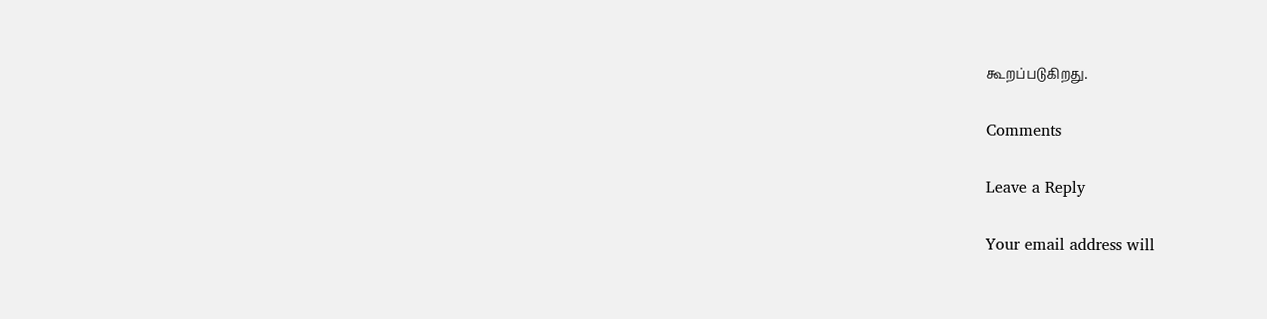கூறப்படுகிறது.

Comments

Leave a Reply

Your email address will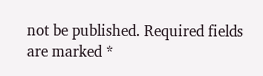not be published. Required fields are marked *